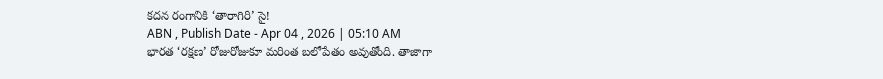కదన రంగానికి ‘తారాగిరి’ సై!
ABN , Publish Date - Apr 04 , 2026 | 05:10 AM
భారత ‘రక్షణ’ రోజురోజుకూ మరింత బలోపేతం అవుతోంది. తాజాగా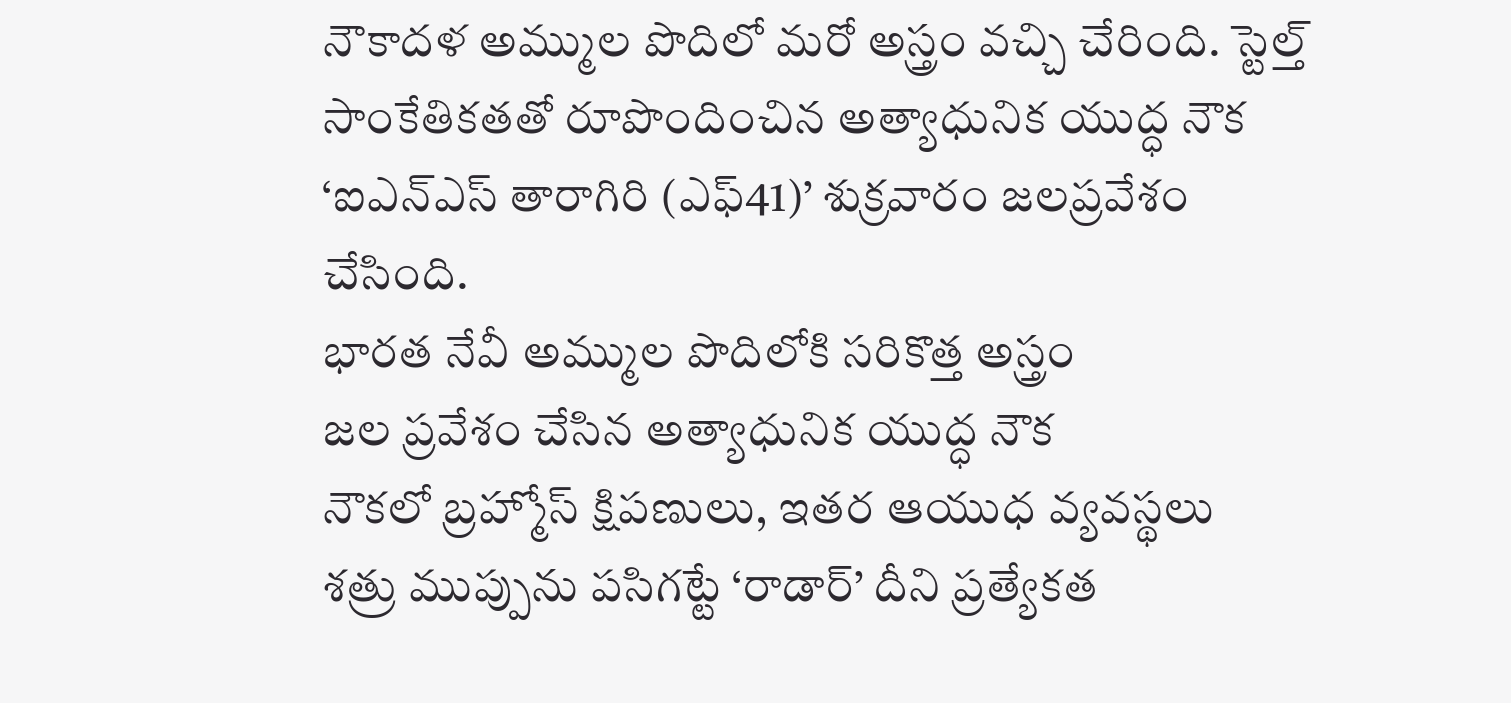నౌకాదళ అమ్ముల పొదిలో మరో అస్త్రం వచ్చి చేరింది. స్టెల్త్ సాంకేతికతతో రూపొందించిన అత్యాధునిక యుద్ధ నౌక ‘ఐఎన్ఎస్ తారాగిరి (ఎఫ్41)’ శుక్రవారం జలప్రవేశం చేసింది.
భారత నేవీ అమ్ముల పొదిలోకి సరికొత్త అస్త్రం
జల ప్రవేశం చేసిన అత్యాధునిక యుద్ధ నౌక
నౌకలో బ్రహ్మోస్ క్షిపణులు, ఇతర ఆయుధ వ్యవస్థలు
శత్రు ముప్పును పసిగట్టే ‘రాడార్’ దీని ప్రత్యేకత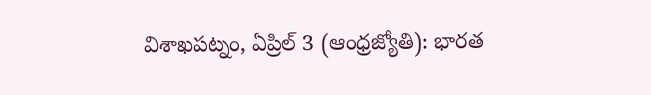విశాఖపట్నం, ఏప్రిల్ 3 (ఆంధ్రజ్యోతి): భారత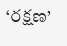‘రక్షణ’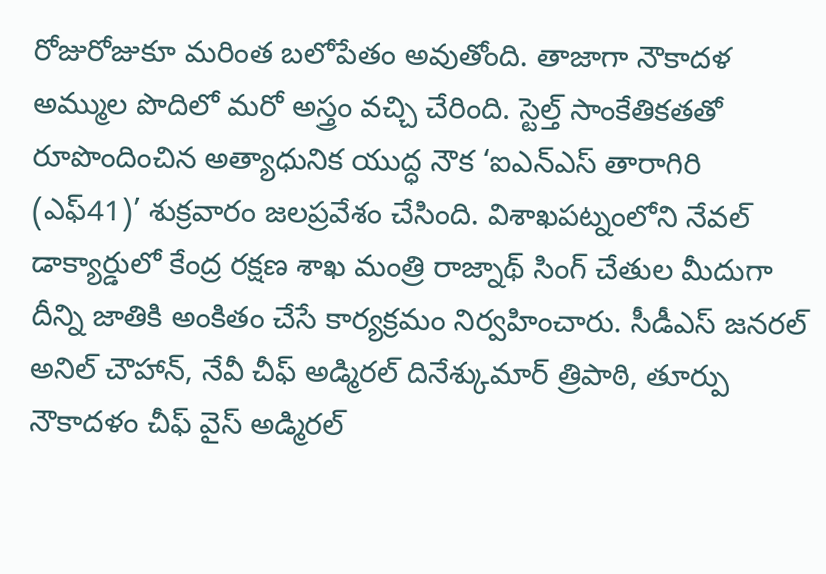రోజురోజుకూ మరింత బలోపేతం అవుతోంది. తాజాగా నౌకాదళ అమ్ముల పొదిలో మరో అస్త్రం వచ్చి చేరింది. స్టెల్త్ సాంకేతికతతో రూపొందించిన అత్యాధునిక యుద్ధ నౌక ‘ఐఎన్ఎస్ తారాగిరి (ఎఫ్41)’ శుక్రవారం జలప్రవేశం చేసింది. విశాఖపట్నంలోని నేవల్ డాక్యార్డులో కేంద్ర రక్షణ శాఖ మంత్రి రాజ్నాథ్ సింగ్ చేతుల మీదుగా దీన్ని జాతికి అంకితం చేసే కార్యక్రమం నిర్వహించారు. సీడీఎస్ జనరల్ అనిల్ చౌహాన్, నేవీ చీఫ్ అడ్మిరల్ దినేశ్కుమార్ త్రిపాఠి, తూర్పు నౌకాదళం చీఫ్ వైస్ అడ్మిరల్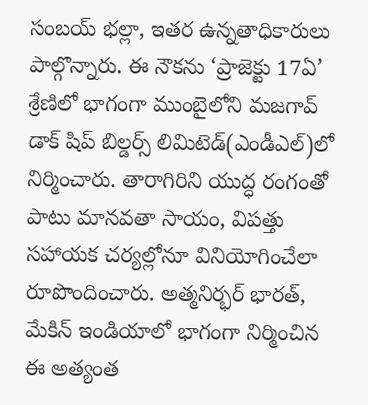సంబయ్ భల్లా, ఇతర ఉన్నతాధికారులు పాల్గొన్నారు. ఈ నౌకను ‘ప్రాజెక్టు 17ఏ’ శ్రేణిలో భాగంగా ముంబైలోని మజగావ్ డాక్ షిప్ బిల్డర్స్ లిమిటెడ్(ఎండీఎల్)లో నిర్మించారు. తారాగిరిని యుద్ధ రంగంతో పాటు మానవతా సాయం, విపత్తు సహాయక చర్యల్లోనూ వినియోగించేలా రూపొందించారు. అత్మనిర్భర్ భారత్, మేకిన్ ఇండియాలో భాగంగా నిర్మించిన ఈ అత్యంత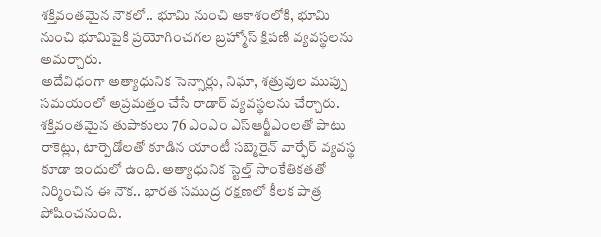శక్తివంతమైన నౌకలో.. భూమి నుంచి ఆకాశంలోకి, భూమి నుంచి భూమిపైకి ప్రయోగించగల బ్రహ్మోస్ క్షిపణి వ్యవస్థలను అమర్చారు.
అదేవిధంగా అత్యాధునిక సెన్సార్లు, నిఘా, శత్రువుల ముప్పు సమయంలో అప్రమత్తం చేసే రాడార్ వ్యవస్థలను చేర్చారు. శక్తివంతమైన తుపాకులు 76 ఎంఎం ఎస్ఆర్జీఎంలతో పాటు రాకెట్లు, టార్పెడోలతో కూడిన యాంటీ సబ్మెరైన్ వార్ఫేర్ వ్యవస్థ కూడా ఇందులో ఉంది. అత్యాధునిక స్టెల్త్ సాంకేతికతతో నిర్మించిన ఈ నౌక.. భారత సముద్ర రక్షణలో కీలక పాత్ర పోషించనుంది.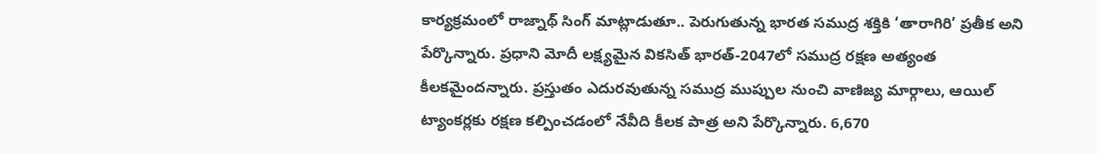కార్యక్రమంలో రాజ్నాథ్ సింగ్ మాట్లాడుతూ.. పెరుగుతున్న భారత సముద్ర శక్తికి ‘తారాగిరి’ ప్రతీక అని పేర్కొన్నారు. ప్రధాని మోదీ లక్ష్యమైన వికసిత్ భారత్-2047లో సముద్ర రక్షణ అత్యంత కీలకమైందన్నారు. ప్రస్తుతం ఎదురవుతున్న సముద్ర ముప్పుల నుంచి వాణిజ్య మార్గాలు, ఆయిల్ ట్యాంకర్లకు రక్షణ కల్పించడంలో నేవీది కీలక పాత్ర అని పేర్కొన్నారు. 6,670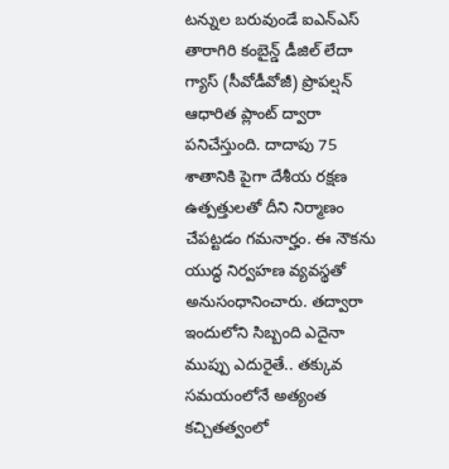టన్నుల బరువుండే ఐఎన్ఎస్ తారాగిరి కంబైన్డ్ డీజిల్ లేదా గ్యాస్ (సీవోడీవోజీ) ప్రొపల్షన్ ఆధారిత ప్లాంట్ ద్వారా పనిచేస్తుంది. దాదాపు 75 శాతానికి పైగా దేశీయ రక్షణ ఉత్పత్తులతో దీని నిర్మాణం చేపట్టడం గమనార్హం. ఈ నౌకను యుద్ధ నిర్వహణ వ్యవస్థతో అనుసంధానించారు. తద్వారా ఇందులోని సిబ్బంది ఎదైనా ముప్పు ఎదురైతే.. తక్కువ సమయంలోనే అత్యంత కచ్చితత్వంలో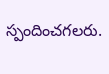స్పందించగలరు.